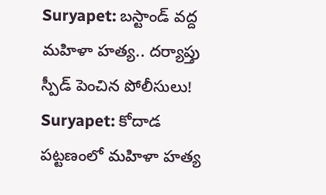Suryapet: బస్టాండ్ వద్ద మహిళా హత్య.. దర్యాప్తు స్పీడ్ పెంచిన పోలీసులు!
Suryapet: కోదాడ పట్టణంలో మహిళా హత్య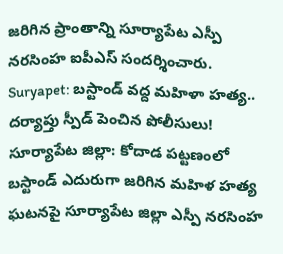జరిగిన ప్రాంతాన్ని సూర్యాపేట ఎస్పీ నరసింహ ఐపీఎస్ సందర్శించారు.
Suryapet: బస్టాండ్ వద్ద మహిళా హత్య.. దర్యాప్తు స్పీడ్ పెంచిన పోలీసులు!
సూర్యాపేట జిల్లా: కోదాడ పట్టణంలో బస్టాండ్ ఎదురుగా జరిగిన మహిళ హత్య ఘటనపై సూర్యాపేట జిల్లా ఎస్పీ నరసింహ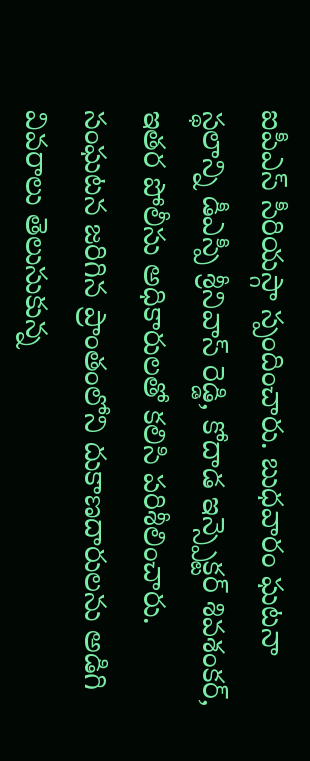ఐపీఎస్ సీరియస్గా స్పందించారు. బుధవారం ఘటనా స్థలాన్ని డీఎస్పీ శ్రీనివాస్ రెడ్డి, కోదాడ ఇన్స్పెక్టర్ శివశంకర్, ఇతర పోలీసు అధికారులతో కలిసి పరిశీలించారు. సంఘటన జరిగిన ప్రాంతంలోని దుకాణదారులను అడిగి వివరాలు తెలుసుకున్న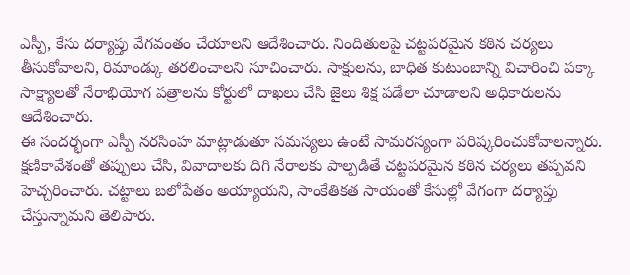ఎస్పీ, కేసు దర్యాప్తు వేగవంతం చేయాలని ఆదేశించారు. నిందితులపై చట్టపరమైన కఠిన చర్యలు తీసుకోవాలని, రిమాండ్కు తరలించాలని సూచించారు. సాక్షులను, బాధిత కుటుంబాన్ని విచారించి పక్కా సాక్ష్యాలతో నేరాభియోగ పత్రాలను కోర్టులో దాఖలు చేసి జైలు శిక్ష పడేలా చూడాలని అధికారులను ఆదేశించారు.
ఈ సందర్భంగా ఎస్పీ నరసింహ మాట్లాడుతూ సమస్యలు ఉంటే సామరస్యంగా పరిష్కరించుకోవాలన్నారు. క్షణికావేశంతో తప్పులు చేసి, వివాదాలకు దిగి నేరాలకు పాల్పడితే చట్టపరమైన కఠిన చర్యలు తప్పవని హెచ్చరించారు. చట్టాలు బలోపేతం అయ్యాయని, సాంకేతికత సాయంతో కేసుల్లో వేగంగా దర్యాప్తు చేస్తున్నామని తెలిపారు.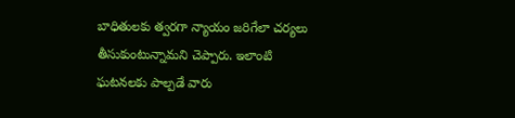బాధితులకు త్వరగా న్యాయం జరిగేలా చర్యలు తీసుకుంటున్నామని చెప్పారు. ఇలాంటి ఘటనలకు పాల్పడే వారు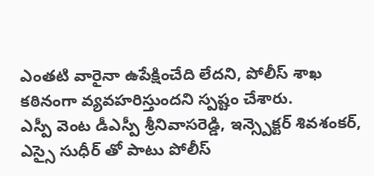ఎంతటి వారైనా ఉపేక్షించేది లేదని, పోలీస్ శాఖ కఠినంగా వ్యవహరిస్తుందని స్పష్టం చేశారు.
ఎస్పీ వెంట డీఎస్పీ శ్రీనివాసరెడ్డి, ఇన్స్పెక్టర్ శివశంకర్, ఎస్సై సుధీర్ తో పాటు పోలీస్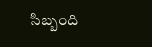సిబ్బంది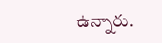ఉన్నారు.